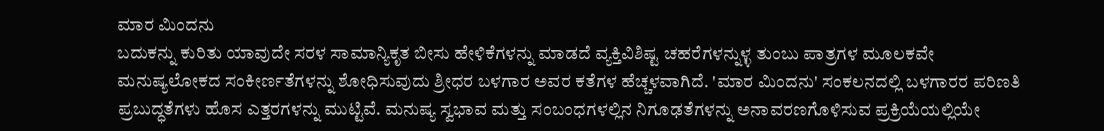ಮಾರ ಮಿಂದನು
ಬದುಕನ್ನು ಕುರಿತು ಯಾವುದೇ ಸರಳ ಸಾಮಾನ್ಯಿಕೃತ ಬೀಸು ಹೇಳಿಕೆಗಳನ್ನು ಮಾಡದೆ ವ್ಯಕ್ತಿವಿಶಿಷ್ಟ ಚಹರೆಗಳನ್ನುಳ್ಳ ತುಂಬು ಪಾತ್ರಗಳ ಮೂಲಕವೇ ಮನುಷ್ಯಲೋಕದ ಸಂಕೀರ್ಣತೆಗಳನ್ನು ಶೋಧಿಸುವುದು ಶ್ರೀಧರ ಬಳಗಾರ ಅವರ ಕತೆಗಳ ಹೆಚ್ಚಳವಾಗಿದೆ. 'ಮಾರ ಮಿಂದನು' ಸಂಕಲನದಲ್ಲಿ ಬಳಗಾರರ ಪರಿಣತಿ ಪ್ರಬುದ್ಧತೆಗಳು ಹೊಸ ಎತ್ತರಗಳನ್ನು ಮುಟ್ಟಿವೆ. ಮನುಷ್ಯ ಸ್ವಭಾವ ಮತ್ತು ಸಂಬಂಧಗಳಲ್ಲಿನ ನಿಗೂಢತೆಗಳನ್ನು ಅನಾವರಣಗೊಳಿಸುವ ಪ್ರಕ್ರಿಯೆಯಲ್ಲಿಯೇ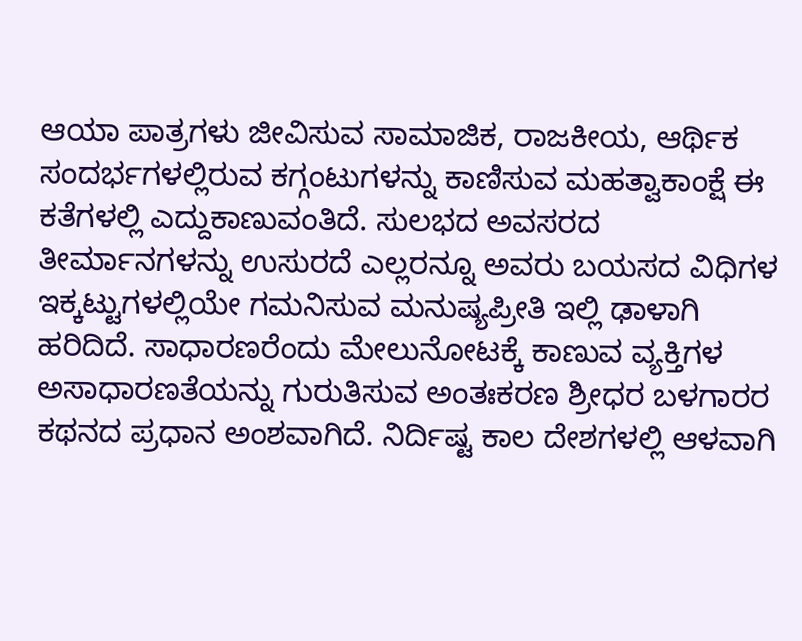ಆಯಾ ಪಾತ್ರಗಳು ಜೀವಿಸುವ ಸಾಮಾಜಿಕ, ರಾಜಕೀಯ, ಆರ್ಥಿಕ ಸಂದರ್ಭಗಳಲ್ಲಿರುವ ಕಗ್ಗಂಟುಗಳನ್ನು ಕಾಣಿಸುವ ಮಹತ್ವಾಕಾಂಕ್ಷೆ ಈ ಕತೆಗಳಲ್ಲಿ ಎದ್ದುಕಾಣುವಂತಿದೆ. ಸುಲಭದ ಅವಸರದ ತೀರ್ಮಾನಗಳನ್ನು ಉಸುರದೆ ಎಲ್ಲರನ್ನೂ ಅವರು ಬಯಸದ ವಿಧಿಗಳ ಇಕ್ಕಟ್ಟುಗಳಲ್ಲಿಯೇ ಗಮನಿಸುವ ಮನುಷ್ಯಪ್ರೀತಿ ಇಲ್ಲಿ ಢಾಳಾಗಿ ಹರಿದಿದೆ. ಸಾಧಾರಣರೆಂದು ಮೇಲುನೋಟಕ್ಕೆ ಕಾಣುವ ವ್ಯಕ್ತಿಗಳ ಅಸಾಧಾರಣತೆಯನ್ನು ಗುರುತಿಸುವ ಅಂತಃಕರಣ ಶ್ರೀಧರ ಬಳಗಾರರ ಕಥನದ ಪ್ರಧಾನ ಅಂಶವಾಗಿದೆ. ನಿರ್ದಿಷ್ಟ ಕಾಲ ದೇಶಗಳಲ್ಲಿ ಆಳವಾಗಿ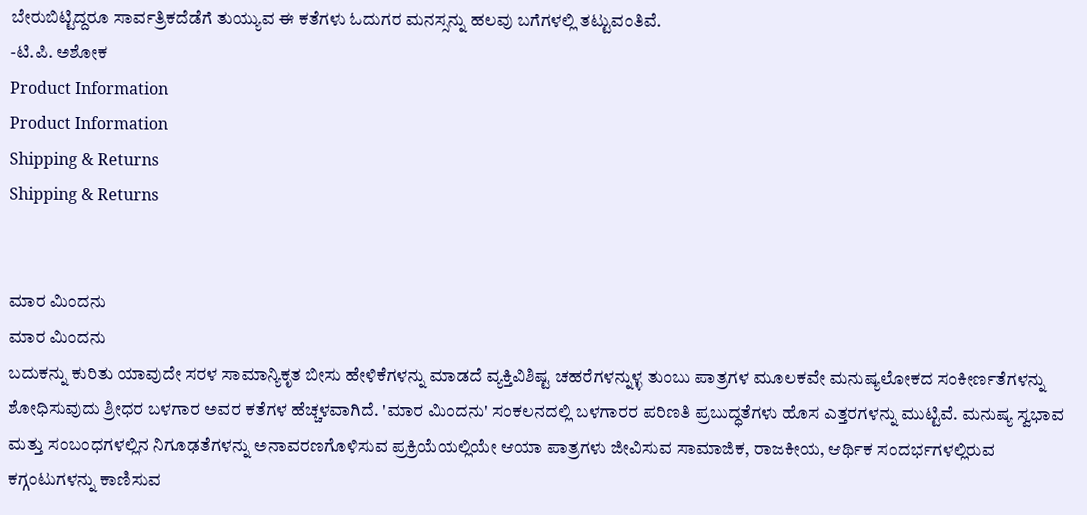ಬೇರುಬಿಟ್ಟಿದ್ದರೂ ಸಾರ್ವತ್ರಿಕದೆಡೆಗೆ ತುಯ್ಯುವ ಈ ಕತೆಗಳು ಓದುಗರ ಮನಸ್ಸನ್ನು ಹಲವು ಬಗೆಗಳಲ್ಲಿ ತಟ್ಟುವಂತಿವೆ.
-ಟಿ.ಪಿ. ಅಶೋಕ
Product Information
Product Information
Shipping & Returns
Shipping & Returns


ಮಾರ ಮಿಂದನು
ಮಾರ ಮಿಂದನು
ಬದುಕನ್ನು ಕುರಿತು ಯಾವುದೇ ಸರಳ ಸಾಮಾನ್ಯಿಕೃತ ಬೀಸು ಹೇಳಿಕೆಗಳನ್ನು ಮಾಡದೆ ವ್ಯಕ್ತಿವಿಶಿಷ್ಟ ಚಹರೆಗಳನ್ನುಳ್ಳ ತುಂಬು ಪಾತ್ರಗಳ ಮೂಲಕವೇ ಮನುಷ್ಯಲೋಕದ ಸಂಕೀರ್ಣತೆಗಳನ್ನು ಶೋಧಿಸುವುದು ಶ್ರೀಧರ ಬಳಗಾರ ಅವರ ಕತೆಗಳ ಹೆಚ್ಚಳವಾಗಿದೆ. 'ಮಾರ ಮಿಂದನು' ಸಂಕಲನದಲ್ಲಿ ಬಳಗಾರರ ಪರಿಣತಿ ಪ್ರಬುದ್ಧತೆಗಳು ಹೊಸ ಎತ್ತರಗಳನ್ನು ಮುಟ್ಟಿವೆ. ಮನುಷ್ಯ ಸ್ವಭಾವ ಮತ್ತು ಸಂಬಂಧಗಳಲ್ಲಿನ ನಿಗೂಢತೆಗಳನ್ನು ಅನಾವರಣಗೊಳಿಸುವ ಪ್ರಕ್ರಿಯೆಯಲ್ಲಿಯೇ ಆಯಾ ಪಾತ್ರಗಳು ಜೀವಿಸುವ ಸಾಮಾಜಿಕ, ರಾಜಕೀಯ, ಆರ್ಥಿಕ ಸಂದರ್ಭಗಳಲ್ಲಿರುವ ಕಗ್ಗಂಟುಗಳನ್ನು ಕಾಣಿಸುವ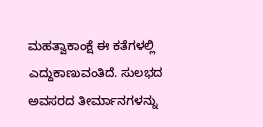ಮಹತ್ವಾಕಾಂಕ್ಷೆ ಈ ಕತೆಗಳಲ್ಲಿ ಎದ್ದುಕಾಣುವಂತಿದೆ. ಸುಲಭದ ಅವಸರದ ತೀರ್ಮಾನಗಳನ್ನು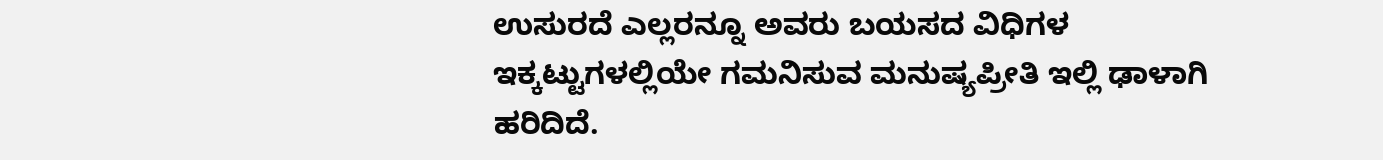ಉಸುರದೆ ಎಲ್ಲರನ್ನೂ ಅವರು ಬಯಸದ ವಿಧಿಗಳ ಇಕ್ಕಟ್ಟುಗಳಲ್ಲಿಯೇ ಗಮನಿಸುವ ಮನುಷ್ಯಪ್ರೀತಿ ಇಲ್ಲಿ ಢಾಳಾಗಿ ಹರಿದಿದೆ.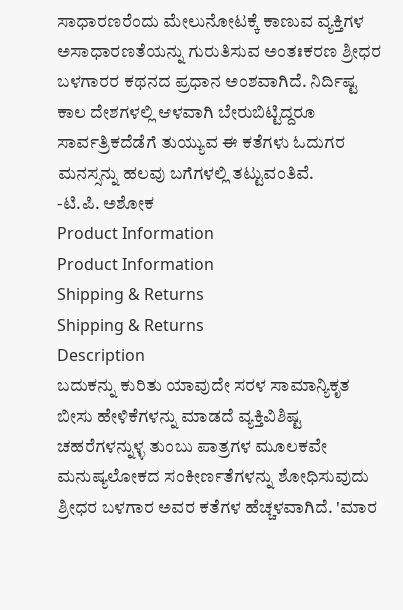ಸಾಧಾರಣರೆಂದು ಮೇಲುನೋಟಕ್ಕೆ ಕಾಣುವ ವ್ಯಕ್ತಿಗಳ ಅಸಾಧಾರಣತೆಯನ್ನು ಗುರುತಿಸುವ ಅಂತಃಕರಣ ಶ್ರೀಧರ ಬಳಗಾರರ ಕಥನದ ಪ್ರಧಾನ ಅಂಶವಾಗಿದೆ. ನಿರ್ದಿಷ್ಟ ಕಾಲ ದೇಶಗಳಲ್ಲಿ ಆಳವಾಗಿ ಬೇರುಬಿಟ್ಟಿದ್ದರೂ ಸಾರ್ವತ್ರಿಕದೆಡೆಗೆ ತುಯ್ಯುವ ಈ ಕತೆಗಳು ಓದುಗರ ಮನಸ್ಸನ್ನು ಹಲವು ಬಗೆಗಳಲ್ಲಿ ತಟ್ಟುವಂತಿವೆ.
-ಟಿ.ಪಿ. ಅಶೋಕ
Product Information
Product Information
Shipping & Returns
Shipping & Returns
Description
ಬದುಕನ್ನು ಕುರಿತು ಯಾವುದೇ ಸರಳ ಸಾಮಾನ್ಯಿಕೃತ ಬೀಸು ಹೇಳಿಕೆಗಳನ್ನು ಮಾಡದೆ ವ್ಯಕ್ತಿವಿಶಿಷ್ಟ ಚಹರೆಗಳನ್ನುಳ್ಳ ತುಂಬು ಪಾತ್ರಗಳ ಮೂಲಕವೇ ಮನುಷ್ಯಲೋಕದ ಸಂಕೀರ್ಣತೆಗಳನ್ನು ಶೋಧಿಸುವುದು ಶ್ರೀಧರ ಬಳಗಾರ ಅವರ ಕತೆಗಳ ಹೆಚ್ಚಳವಾಗಿದೆ. 'ಮಾರ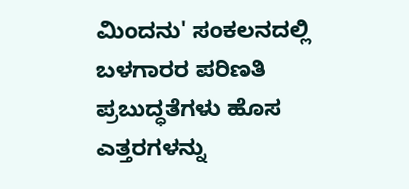ಮಿಂದನು' ಸಂಕಲನದಲ್ಲಿ ಬಳಗಾರರ ಪರಿಣತಿ ಪ್ರಬುದ್ಧತೆಗಳು ಹೊಸ ಎತ್ತರಗಳನ್ನು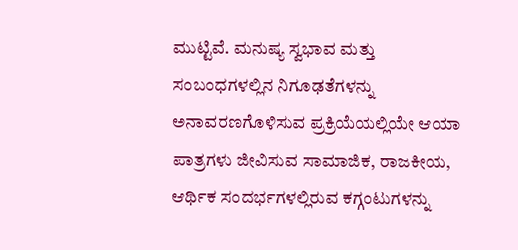ಮುಟ್ಟಿವೆ. ಮನುಷ್ಯ ಸ್ವಭಾವ ಮತ್ತು ಸಂಬಂಧಗಳಲ್ಲಿನ ನಿಗೂಢತೆಗಳನ್ನು ಅನಾವರಣಗೊಳಿಸುವ ಪ್ರಕ್ರಿಯೆಯಲ್ಲಿಯೇ ಆಯಾ ಪಾತ್ರಗಳು ಜೀವಿಸುವ ಸಾಮಾಜಿಕ, ರಾಜಕೀಯ, ಆರ್ಥಿಕ ಸಂದರ್ಭಗಳಲ್ಲಿರುವ ಕಗ್ಗಂಟುಗಳನ್ನು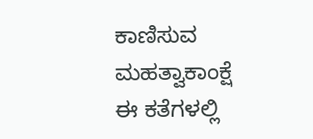ಕಾಣಿಸುವ ಮಹತ್ವಾಕಾಂಕ್ಷೆ ಈ ಕತೆಗಳಲ್ಲಿ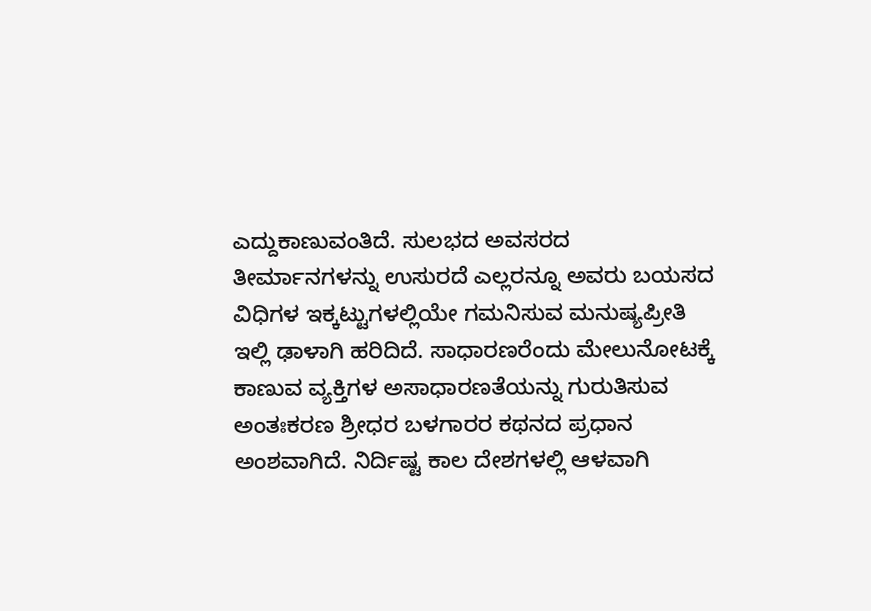ಎದ್ದುಕಾಣುವಂತಿದೆ. ಸುಲಭದ ಅವಸರದ ತೀರ್ಮಾನಗಳನ್ನು ಉಸುರದೆ ಎಲ್ಲರನ್ನೂ ಅವರು ಬಯಸದ ವಿಧಿಗಳ ಇಕ್ಕಟ್ಟುಗಳಲ್ಲಿಯೇ ಗಮನಿಸುವ ಮನುಷ್ಯಪ್ರೀತಿ ಇಲ್ಲಿ ಢಾಳಾಗಿ ಹರಿದಿದೆ. ಸಾಧಾರಣರೆಂದು ಮೇಲುನೋಟಕ್ಕೆ ಕಾಣುವ ವ್ಯಕ್ತಿಗಳ ಅಸಾಧಾರಣತೆಯನ್ನು ಗುರುತಿಸುವ ಅಂತಃಕರಣ ಶ್ರೀಧರ ಬಳಗಾರರ ಕಥನದ ಪ್ರಧಾನ ಅಂಶವಾಗಿದೆ. ನಿರ್ದಿಷ್ಟ ಕಾಲ ದೇಶಗಳಲ್ಲಿ ಆಳವಾಗಿ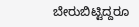ಬೇರುಬಿಟ್ಟಿದ್ದರೂ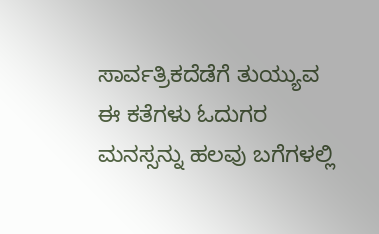ಸಾರ್ವತ್ರಿಕದೆಡೆಗೆ ತುಯ್ಯುವ ಈ ಕತೆಗಳು ಓದುಗರ ಮನಸ್ಸನ್ನು ಹಲವು ಬಗೆಗಳಲ್ಲಿ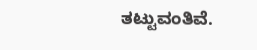ತಟ್ಟುವಂತಿವೆ.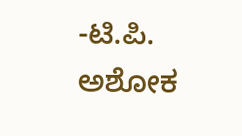-ಟಿ.ಪಿ. ಅಶೋಕ